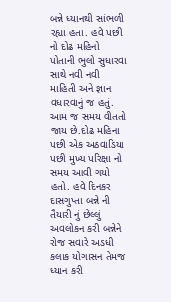બન્ને ધ્યાનથી સાંભળી રહ્યા હતા. હવે પછી નો દોઢ મહિનો પોતાની ભુલો સુધારવા સાથે નવી નવી માહિતી અને જ્ઞાન વધારવાનું જ હતું. આમ જ સમય વીતતો જાય છે.દોઢ મહિના પછી એક અઠવાડિયા પછી મુખ્ય પરિક્ષા નો સમય આવી ગયો હતો. હવે દિનકર દાસગુપ્તા બન્ને ની તૈયારી નું છેલ્લું અવલોકન કરી બન્નેને રોજ સવારે અડધી કલાક યોગાસન તેમજ ધ્યાન કરી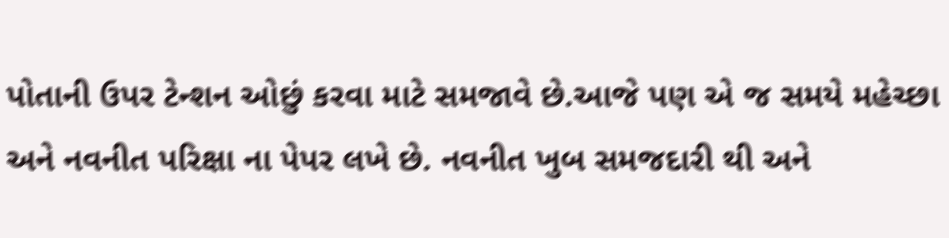પોતાની ઉપર ટેન્શન ઓછું કરવા માટે સમજાવે છે.આજે પણ એ જ સમયે મહેચ્છા અને નવનીત પરિક્ષા ના પેપર લખે છે. નવનીત ખુબ સમજદારી થી અને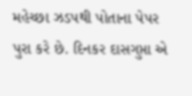મહેચ્છા ઝડપથી પોતાના પેપર પુરા કરે છે. દિનકર દાસગુપ્તા એ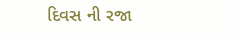દિવસ ની રજા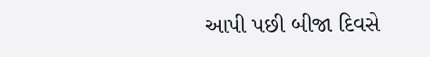આપી પછી બીજા દિવસે